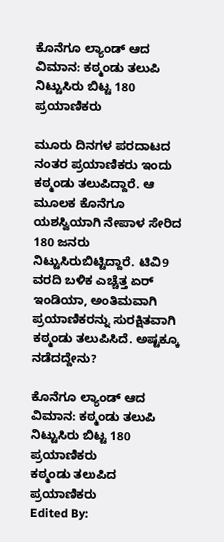ಕೊನೆಗೂ ಲ್ಯಾಂಡ್ ಆದ ವಿಮಾನ: ಕಠ್ಮಂಡು ತಲುಪಿ ನಿಟ್ಟುಸಿರು ಬಿಟ್ಟ 180 ಪ್ರಯಾಣಿಕರು

ಮೂರು ದಿನಗಳ ಪರದಾಟದ ನಂತರ ಪ್ರಯಾಣಿಕರು ಇಂದು ಕಠ್ಮಂಡು ತಲುಪಿದ್ದಾರೆ. ಆ ಮೂಲಕ ಕೊನೆಗೂ ಯಶಸ್ವಿಯಾಗಿ ನೇಪಾಳ ಸೇರಿದ 180 ಜನರು ನಿಟ್ಟುಸಿರುಬಿಟ್ಟಿದ್ದಾರೆ. ಟಿವಿ9 ವರದಿ ಬಳಿಕ ಎಚ್ಚೆತ್ತ ಏರ್ ಇಂಡಿಯಾ, ಅಂತಿಮವಾಗಿ ಪ್ರಯಾಣಿಕರನ್ನು ಸುರಕ್ಷಿತವಾಗಿ ಕಠ್ಮಂಡು ತಲುಪಿಸಿದೆ. ಅಷ್ಟಕ್ಕೂ ನಡೆದದ್ದೇನು?

ಕೊನೆಗೂ ಲ್ಯಾಂಡ್ ಆದ ವಿಮಾನ: ಕಠ್ಮಂಡು ತಲುಪಿ ನಿಟ್ಟುಸಿರು ಬಿಟ್ಟ 180 ಪ್ರಯಾಣಿಕರು
ಕಠ್ಮಂಡು ತಲುಪಿದ ಪ್ರಯಾಣಿಕರು
Edited By: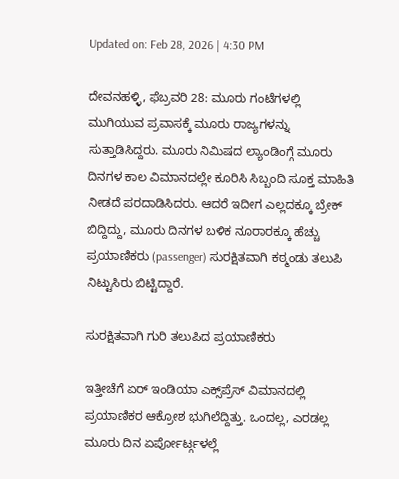Updated on: Feb 28, 2026 | 4:30 PM

ದೇವನಹಳ್ಳಿ, ಫೆಬ್ರವರಿ 28: ಮೂರು ಗಂಟೆಗಳಲ್ಲಿ ಮುಗಿಯುವ ಪ್ರವಾಸಕ್ಕೆ ಮೂರು ರಾಜ್ಯಗಳನ್ನು ಸುತ್ತಾಡಿಸಿದ್ದರು. ಮೂರು ನಿಮಿಷದ ಲ್ಯಾಂಡಿಂಗ್ಗೆ ಮೂರು ದಿನಗಳ ಕಾಲ ವಿಮಾನದಲ್ಲೇ ಕೂರಿಸಿ ಸಿಬ್ಬಂದಿ ಸೂಕ್ತ ಮಾಹಿತಿ ನೀಡದೆ ಪರದಾಡಿಸಿದರು. ಆದರೆ ಇದೀಗ ಎಲ್ಲದಕ್ಕೂ ಬ್ರೇಕ್ ಬಿದ್ದಿದ್ದು, ಮೂರು ದಿನಗಳ ಬಳಿಕ ನೂರಾರಕ್ಕೂ ಹೆಚ್ಚು ಪ್ರಯಾಣಿಕರು (passenger) ಸುರಕ್ಷಿತವಾಗಿ ಕಠ್ಮಂಡು ತಲುಪಿ ನಿಟ್ಟುಸಿರು ಬಿಟ್ಟಿದ್ದಾರೆ.

ಸುರಕ್ಷಿತವಾಗಿ ಗುರಿ ತಲುಪಿದ ಪ್ರಯಾಣಿಕರು

ಇತ್ತೀಚೆಗೆ ಏರ್ ಇಂಡಿಯಾ ಎಕ್ಸ್‌ಪ್ರೆಸ್ ವಿಮಾನದಲ್ಲಿ ಪ್ರಯಾಣಿಕರ ಆಕ್ರೋಶ ಭುಗಿಲೆದ್ದಿತ್ತು. ಒಂದಲ್ಲ, ಎರಡಲ್ಲ ಮೂರು ದಿನ ಏರ್ಪೋರ್ಟ್ಗಳಲ್ಲೆ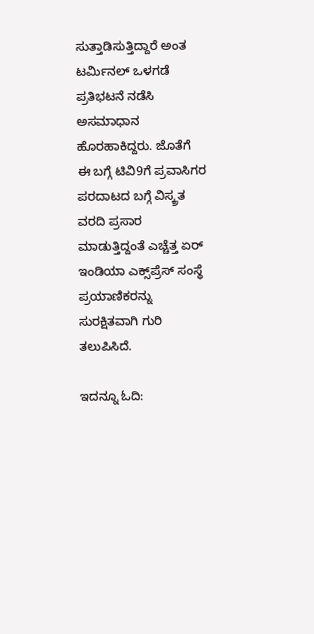ಸುತ್ತಾಡಿಸುತ್ತಿದ್ದಾರೆ ಅಂತ ಟರ್ಮಿನಲ್ ಒಳಗಡೆ ಪ್ರತಿಭಟನೆ ನಡೆಸಿ ಅಸಮಾಧಾನ ಹೊರಹಾಕಿದ್ದರು. ಜೊತೆಗೆ ಈ ಬಗ್ಗೆ ಟಿವಿ9ಗೆ ಪ್ರವಾಸಿಗರ ಪರದಾಟದ ಬಗ್ಗೆ ವಿಸ್ಕ್ರತ ವರದಿ ಪ್ರಸಾರ ಮಾಡುತ್ತಿದ್ದಂತೆ ಎಚ್ಚೆತ್ತ ಏರ್ ಇಂಡಿಯಾ ಎಕ್ಸ್‌ಪ್ರೆಸ್ ಸಂಸ್ಥೆ ಪ್ರಯಾಣಿಕರನ್ನು ಸುರಕ್ಷಿತವಾಗಿ ಗುರಿ ತಲುಪಿಸಿದೆ.

ಇದನ್ನೂ ಓದಿ: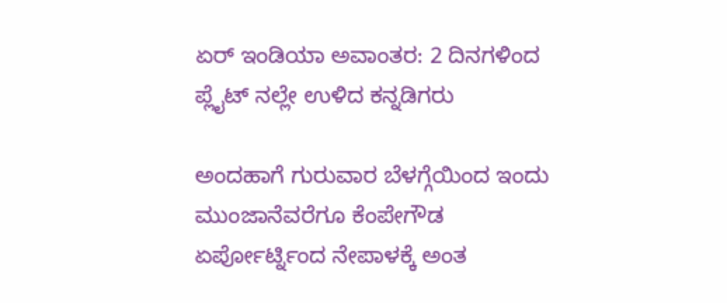ಏರ್ ಇಂಡಿಯಾ ಅವಾಂತರ: 2 ದಿನಗಳಿಂದ ಪ್ಲೈಟ್ ನಲ್ಲೇ ಉಳಿದ ಕನ್ನಡಿಗರು

ಅಂದಹಾಗೆ ಗುರುವಾರ ಬೆಳಗ್ಗೆಯಿಂದ ಇಂದು ಮುಂಜಾನೆವರೆಗೂ ಕೆಂಪೇಗೌಡ ಏರ್ಪೋರ್ಟ್ನಿಂದ ನೇಪಾಳಕ್ಕೆ ಅಂತ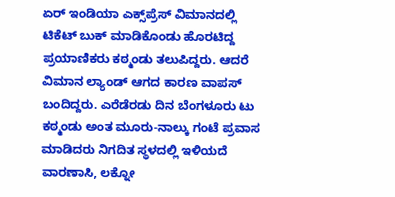ಏರ್ ಇಂಡಿಯಾ ಎಕ್ಸ್‌ಪ್ರೆಸ್ ವಿಮಾನದಲ್ಲಿ ಟಿಕೆಟ್ ಬುಕ್ ಮಾಡಿಕೊಂಡು ಹೊರಟಿದ್ದ ಪ್ರಯಾಣಿಕರು ಕಠ್ಮಂಡು ತಲುಪಿದ್ದರು. ಆದರೆ ವಿಮಾನ ಲ್ಯಾಂಡ್ ಆಗದ ಕಾರಣ ವಾಪಸ್ ಬಂದಿದ್ದರು. ಎರೆಡೆರಡು ದಿನ ಬೆಂಗಳೂರು ಟು ಕಠ್ಮಂಡು ಅಂತ ಮೂರು-ನಾಲ್ಕು ಗಂಟೆ ಪ್ರವಾಸ ಮಾಡಿದರು ನಿಗದಿತ ಸ್ಥಳದಲ್ಲಿ ಇಳಿಯದೆ ವಾರಣಾಸಿ, ಲಕ್ನೋ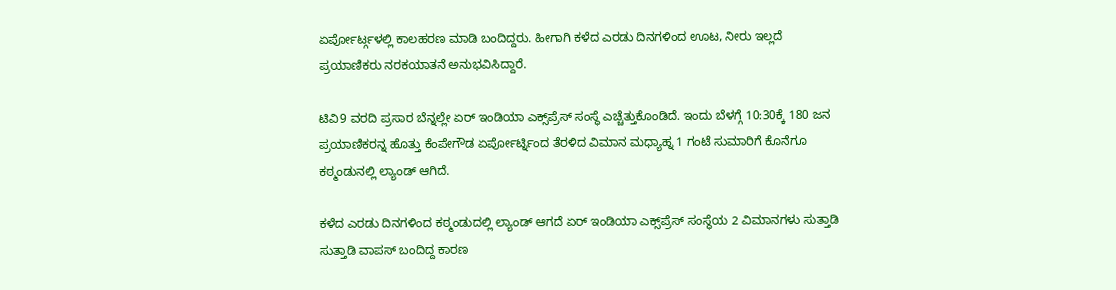ಏರ್ಪೋರ್ಟ್ಗಳಲ್ಲಿ ಕಾಲಹರಣ ಮಾಡಿ ಬಂದಿದ್ದರು. ಹೀಗಾಗಿ ಕಳೆದ ಎರಡು ದಿನಗಳಿಂದ ಊಟ, ನೀರು ಇಲ್ಲದೆ ಪ್ರಯಾಣಿಕರು ನರಕಯಾತನೆ ಅನುಭವಿಸಿದ್ದಾರೆ.

ಟಿವಿ9 ವರದಿ ಪ್ರಸಾರ ಬೆನ್ನಲ್ಲೇ ಏರ್ ಇಂಡಿಯಾ ಎಕ್ಸ್‌ಪ್ರೆಸ್ ಸಂಸ್ಥೆ ಎಚ್ಚೆತ್ತುಕೊಂಡಿದೆ. ಇಂದು ಬೆಳಗ್ಗೆ 10:30ಕ್ಕೆ 180 ಜನ ಪ್ರಯಾಣಿಕರನ್ನ ಹೊತ್ತು ಕೆಂಪೇಗೌಡ ಏರ್ಪೋರ್ಟ್ನಿಂದ ತೆರಳಿದ ವಿಮಾನ ಮಧ್ಯಾಹ್ನ 1 ಗಂಟೆ ಸುಮಾರಿಗೆ ಕೊನೆಗೂ ಕಠ್ಮಂಡುನಲ್ಲಿ ಲ್ಯಾಂಡ್ ಆಗಿದೆ.

ಕಳೆದ ಎರಡು ದಿನಗಳಿಂದ ಕಠ್ಮಂಡುದಲ್ಲಿ ಲ್ಯಾಂಡ್ ಆಗದೆ ಏರ್ ಇಂಡಿಯಾ ಎಕ್ಸ್‌ಪ್ರೆಸ್ ಸಂಸ್ಥೆಯ 2 ವಿಮಾನಗಳು ಸುತ್ತಾಡಿ ಸುತ್ತಾಡಿ ವಾಪಸ್ ಬಂದಿದ್ದ ಕಾರಣ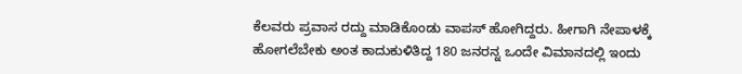ಕೆಲವರು ಪ್ರವಾಸ ರದ್ದು ಮಾಡಿಕೊಂಡು ವಾಪಸ್ ಹೋಗಿದ್ದರು. ಹೀಗಾಗಿ ನೇಪಾಳಕ್ಕೆ ಹೋಗಲೆಬೇಕು ಅಂತ ಕಾದುಕುಳಿತಿದ್ದ 180 ಜನರನ್ನ ಒಂದೇ ವಿಮಾನದಲ್ಲಿ ಇಂದು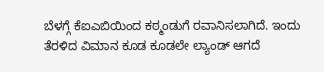ಬೆಳಗ್ಗೆ ಕೆಐಎಬಿಯಿಂದ ಕಠ್ಮಂಡುಗೆ ರವಾನಿಸಲಾಗಿದೆ. ಇಂದು ತೆರಳಿದ ವಿಮಾನ ಕೂಡ ಕೂಡಲೇ ಲ್ಯಾಂಡ್ ಆಗದೆ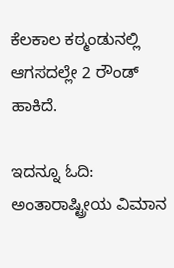ಕೆಲಕಾಲ ಕಠ್ಮಂಡುನಲ್ಲಿ ಆಗಸದಲ್ಲೇ 2 ರೌಂಡ್ ಹಾಕಿದೆ.

ಇದನ್ನೂ ಓದಿ: ಅಂತಾರಾಷ್ಟ್ರೀಯ ವಿಮಾನ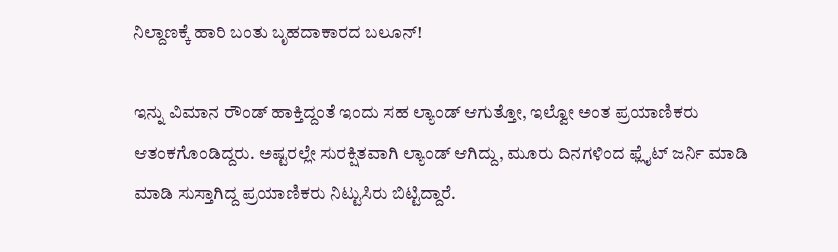ನಿಲ್ದಾಣಕ್ಕೆ ಹಾರಿ ಬಂತು ಬೃಹದಾಕಾರದ ಬಲೂನ್!

ಇನ್ನು ವಿಮಾನ ರೌಂಡ್ ಹಾಕ್ತಿದ್ದಂತೆ ಇಂದು ಸಹ ಲ್ಯಾಂಡ್ ಆಗುತ್ತೋ, ಇಲ್ವೋ ಅಂತ ಪ್ರಯಾಣಿಕರು ಆತಂಕಗೊಂಡಿದ್ದರು. ಅಷ್ಟರಲ್ಲೇ ಸುರಕ್ಷಿತವಾಗಿ ಲ್ಯಾಂಡ್ ಆಗಿದ್ದು, ಮೂರು ದಿನಗಳಿಂದ ಫ್ಲೈಟ್ ಜರ್ನಿ ಮಾಡಿ ಮಾಡಿ ಸುಸ್ತಾಗಿದ್ದ ಪ್ರಯಾಣಿಕರು ನಿಟ್ಟುಸಿರು ಬಿಟ್ಟಿದ್ದಾರೆ.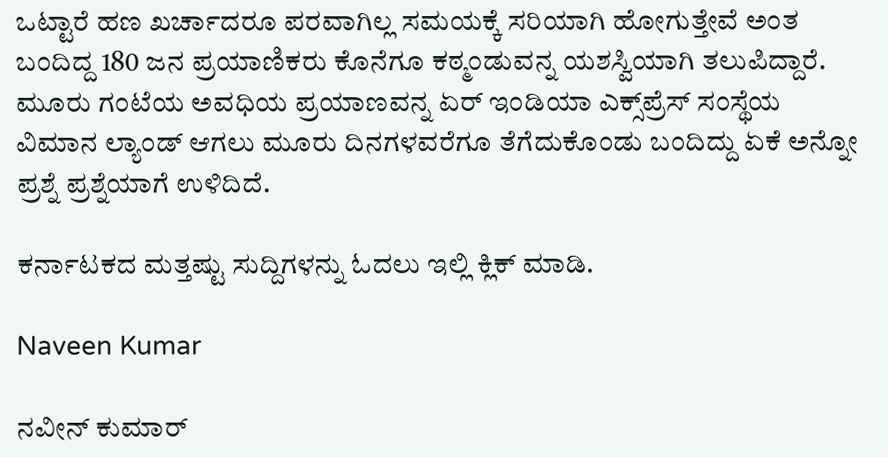ಒಟ್ಟಾರೆ ಹಣ ಖರ್ಚಾದರೂ ಪರವಾಗಿಲ್ಲ ಸಮಯಕ್ಕೆ ಸರಿಯಾಗಿ ಹೋಗುತ್ತೇವೆ ಅಂತ ಬಂದಿದ್ದ 180 ಜನ ಪ್ರಯಾಣಿಕರು ಕೊನೆಗೂ ಕಠ್ಮಂಡುವನ್ನ ಯಶಸ್ವಿಯಾಗಿ ತಲುಪಿದ್ದಾರೆ. ಮೂರು ಗಂಟೆಯ ಅವಧಿಯ ಪ್ರಯಾಣವನ್ನ ಏರ್ ಇಂಡಿಯಾ ಎಕ್ಸ್‌ಪ್ರೆಸ್ ಸಂಸ್ಥೆಯ ವಿಮಾನ ಲ್ಯಾಂಡ್ ಆಗಲು ಮೂರು ದಿನಗಳವರೆಗೂ ತೆಗೆದುಕೊಂಡು ಬಂದಿದ್ದು ಏಕೆ ಅನ್ನೋ ಪ್ರಶ್ನೆ ಪ್ರಶ್ನೆಯಾಗೆ ಉಳಿದಿದೆ.

ಕರ್ನಾಟಕದ ಮತ್ತಷ್ಟು ಸುದ್ದಿಗಳನ್ನು ಓದಲು ಇಲ್ಲಿ ಕ್ಲಿಕ್ ಮಾಡಿ.

Naveen Kumar

ನವೀನ್ ಕುಮಾರ್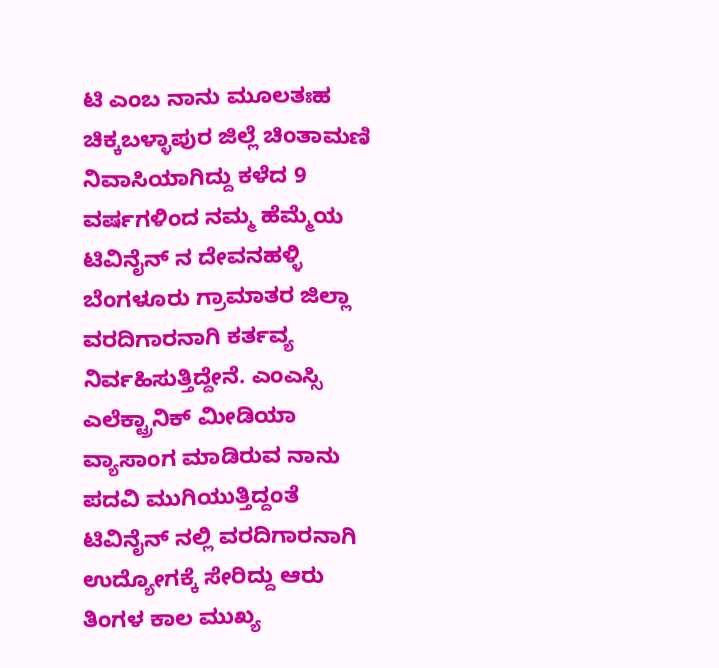ಟಿ ಎಂಬ ನಾನು ಮೂಲತಃಹ ಚಿಕ್ಕಬಳ್ಳಾಪುರ ಜಿಲ್ಲೆ ಚಿಂತಾಮಣಿ ನಿವಾಸಿಯಾಗಿದ್ದು ಕಳೆದ 9 ವರ್ಷಗಳಿಂದ ನಮ್ಮ ಹೆಮ್ಮೆಯ ಟಿವಿನೈನ್ ನ ದೇವನಹಳ್ಳಿ ಬೆಂಗಳೂರು ಗ್ರಾಮಾತರ ಜಿಲ್ಲಾ ವರದಿಗಾರನಾಗಿ ಕರ್ತವ್ಯ ನಿರ್ವಹಿಸುತ್ತಿದ್ದೇನೆ. ಎಂಎಸ್ಸಿ ಎಲೆಕ್ಟ್ರಾನಿಕ್ ಮೀಡಿಯಾ ವ್ಯಾಸಾಂಗ ಮಾಡಿರುವ ನಾನು ಪದವಿ ಮುಗಿಯುತ್ತಿದ್ದಂತೆ ಟಿವಿನೈನ್ ನಲ್ಲಿ ವರದಿಗಾರನಾಗಿ ಉದ್ಯೋಗಕ್ಕೆ ಸೇರಿದ್ದು ಆರು ತಿಂಗಳ ಕಾಲ ಮುಖ್ಯ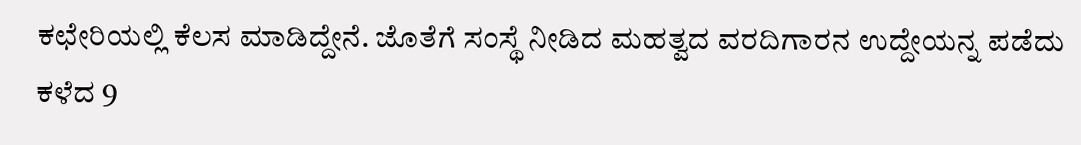ಕಛೇರಿಯಲ್ಲಿ ಕೆಲಸ ಮಾಡಿದ್ದೇನೆ. ಜೊತೆಗೆ ಸಂಸ್ಥೆ ನೀಡಿದ ಮಹತ್ವದ ವರದಿಗಾರನ ಉದ್ದೇಯನ್ನ ಪಡೆದು ಕಳೆದ 9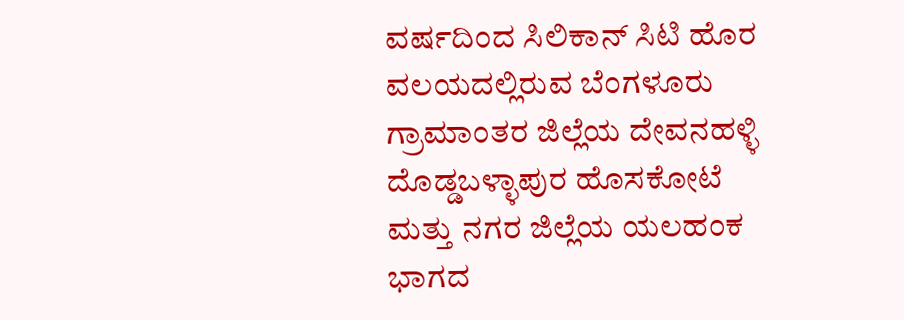ವರ್ಷದಿಂದ ಸಿಲಿಕಾನ್ ಸಿಟಿ ಹೊರ ವಲಯದಲ್ಲಿರುವ ಬೆಂಗಳೂರು ಗ್ರಾಮಾಂತರ ಜಿಲ್ಲೆಯ ದೇವನಹಳ್ಳಿ ದೊಡ್ಡಬಳ್ಳಾಪುರ ಹೊಸಕೋಟೆ ಮತ್ತು ನಗರ ಜಿಲ್ಲೆಯ ಯಲಹಂಕ ಭಾಗದ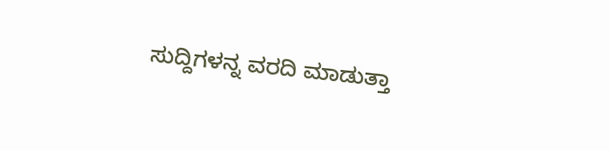ಸುದ್ದಿಗಳನ್ನ ವರದಿ ಮಾಡುತ್ತಾ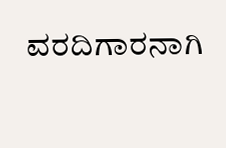ವರದಿಗಾರನಾಗಿ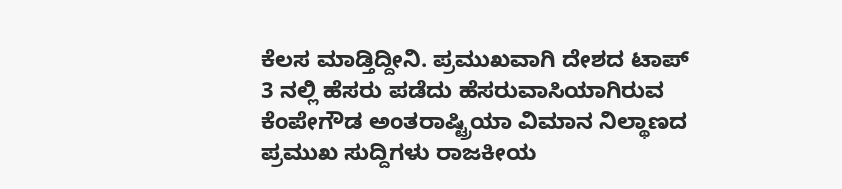ಕೆಲಸ ಮಾಡ್ತಿದ್ದೀನಿ. ಪ್ರಮುಖವಾಗಿ ದೇಶದ ಟಾಪ್ 3 ನಲ್ಲಿ ಹೆಸರು ಪಡೆದು ಹೆಸರುವಾಸಿಯಾಗಿರುವ ಕೆಂಪೇಗೌಡ ಅಂತರಾಷ್ಟ್ರಿಯಾ ವಿಮಾನ ನಿಲ್ಥಾಣದ ಪ್ರಮುಖ ಸುದ್ದಿಗಳು ರಾಜಕೀಯ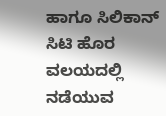ಹಾಗೂ ಸಿಲಿಕಾನ್ ಸಿಟಿ ಹೊರ ವಲಯದಲ್ಲಿ ನಡೆಯುವ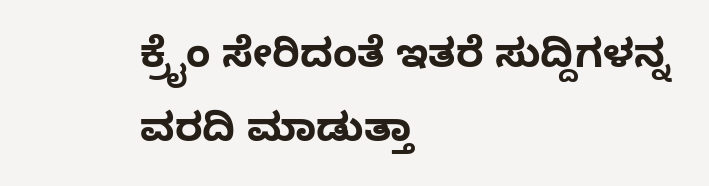ಕ್ರೈಂ ಸೇರಿದಂತೆ ಇತರೆ ಸುದ್ದಿಗಳನ್ನ ವರದಿ ಮಾಡುತ್ತಾ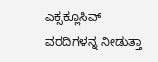ಎಕ್ಸಕ್ಲೂಸಿವ್ ವರದಿಗಳನ್ನ ನೀಡುತ್ತಾ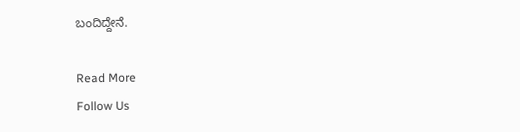ಬಂದಿದ್ದೇನೆ.

Read More
Follow Us